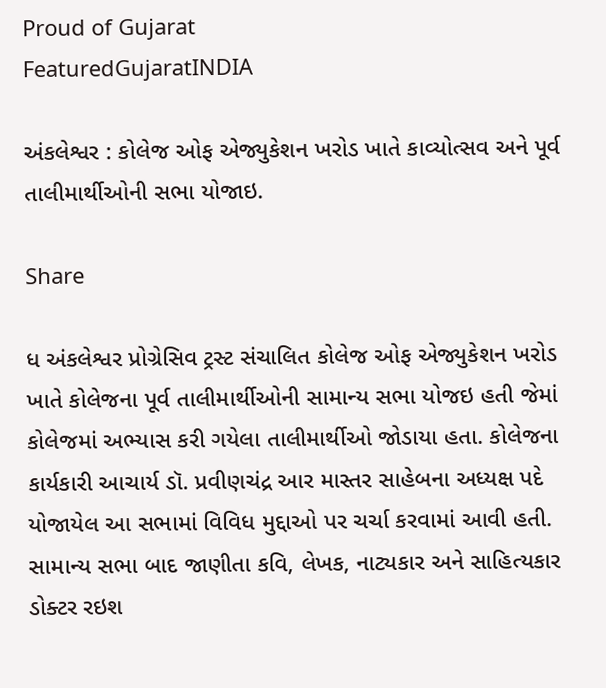Proud of Gujarat
FeaturedGujaratINDIA

અંકલેશ્વર : કોલેજ ઓફ એજ્યુકેશન ખરોડ ખાતે કાવ્યોત્સવ અને પૂર્વ તાલીમાર્થીઓની સભા યોજાઇ.

Share

ધ અંકલેશ્વર પ્રોગ્રેસિવ ટ્રસ્ટ સંચાલિત કોલેજ ઓફ એજ્યુકેશન ખરોડ ખાતે કોલેજના પૂર્વ તાલીમાર્થીઓની સામાન્ય સભા યોજઇ હતી જેમાં કોલેજમાં અભ્યાસ કરી ગયેલા તાલીમાર્થીઓ જોડાયા હતા. કોલેજના કાર્યકારી આચાર્ય ડૉ. પ્રવીણચંદ્ર આર માસ્તર સાહેબના અધ્યક્ષ પદે યોજાયેલ આ સભામાં વિવિધ મુદ્દાઓ પર ચર્ચા કરવામાં આવી હતી. સામાન્ય સભા બાદ જાણીતા કવિ, લેખક, નાટ્યકાર અને સાહિત્યકાર ડોક્ટર રઇશ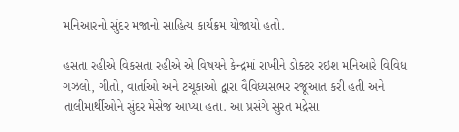મનિઆરનો સુંદર મજાનો સાહિત્ય કાર્યક્રમ યોજાયો હતો.

હસતા રહીએ વિકસતા રહીએ એ વિષયને કેન્દ્રમાં રાખીને ડોક્ટર રઇશ મનિઆરે વિવિધ ગઝલો, ગીતો, વાર્તાઓ અને ટચૂકાઓ દ્વારા વૈવિધ્યસભર રજૂઆત કરી હતી અને તાલીમાર્થીઓને સુંદર મેસેજ આપ્યા હતા. આ પ્રસંગે સુરત મદ્રેસા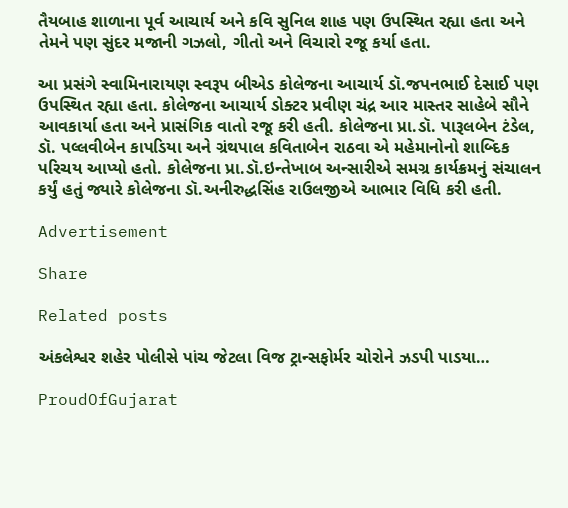તૈયબાહ શાળાના પૂર્વ આચાર્ય અને કવિ સુનિલ શાહ પણ ઉપસ્થિત રહ્યા હતા અને તેમને પણ સુંદર મજાની ગઝલો, ગીતો અને વિચારો રજૂ કર્યા હતા.

આ પ્રસંગે સ્વામિનારાયણ સ્વરૂપ બીએડ કોલેજના આચાર્ય ડૉ.જપનભાઈ દેસાઈ પણ ઉપસ્થિત રહ્યા હતા. કોલેજના આચાર્ય ડોક્ટર પ્રવીણ ચંદ્ર આર માસ્તર સાહેબે સૌને આવકાર્યા હતા અને પ્રાસંગિક વાતો રજૂ કરી હતી. કોલેજના પ્રા.ડૉ. પારૂલબેન ટંડેલ, ડૉ. પલ્લવીબેન કાપડિયા અને ગ્રંથપાલ કવિતાબેન રાઠવા એ મહેમાનોનો શાબ્દિક પરિચય આપ્યો હતો. કોલેજના પ્રા.ડૉ.ઇન્તેખાબ અન્સારીએ સમગ્ર કાર્યક્રમનું સંચાલન કર્યું હતું જ્યારે કોલેજના ડૉ.અનીરુદ્ધસિંહ રાઉલજીએ આભાર વિધિ કરી હતી.

Advertisement

Share

Related posts

અંકલેશ્વર શહેર પોલીસે પાંચ જેટલા વિજ ટ્રાન્સફોર્મર ચોરોને ઝડપી પાડયા…

ProudOfGujarat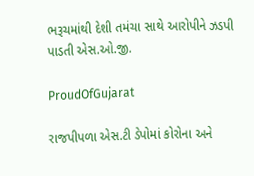ભરૂચમાંથી દેશી તમંચા સાથે આરોપીને ઝડપી પાડતી એસ.ઓ.જી.

ProudOfGujarat

રાજપીપળા એસ.ટી ડેપોમાં કોરોના અને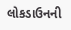લોકડાઉનની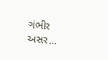ગંભીર અસર…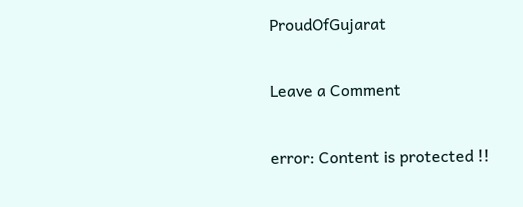ProudOfGujarat

Leave a Comment

error: Content is protected !!